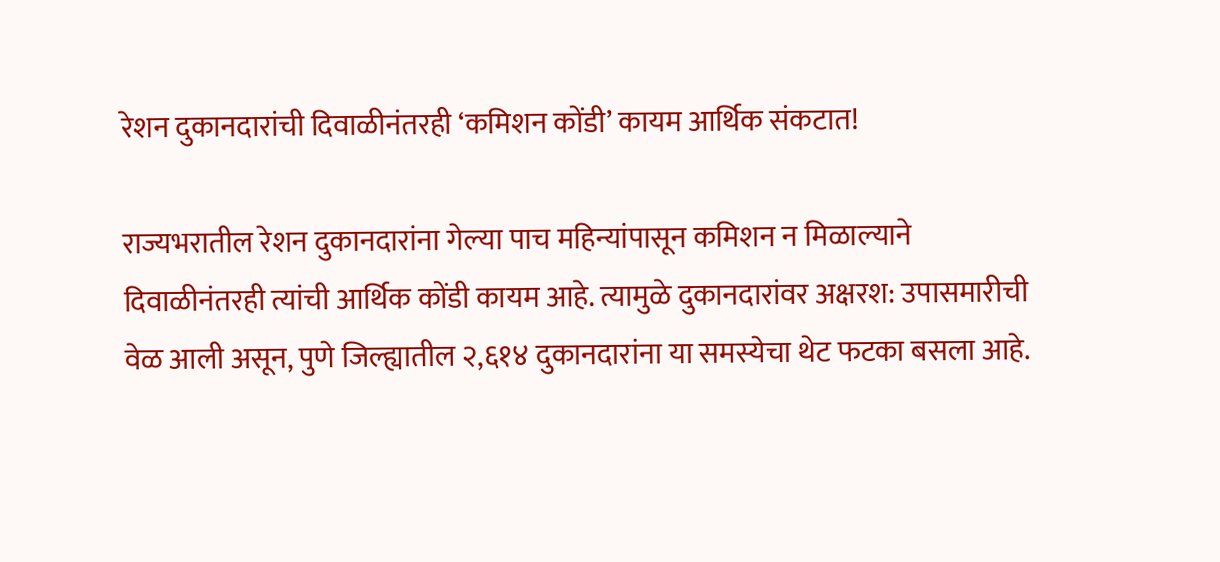रेशन दुकानदारांची दिवाळीनंतरही ‘कमिशन कोंडी’ कायम आर्थिक संकटात!

राज्यभरातील रेशन दुकानदारांना गेल्या पाच महिन्यांपासून कमिशन न मिळाल्याने दिवाळीनंतरही त्यांची आर्थिक कोंडी कायम आहे. त्यामुळे दुकानदारांवर अक्षरश: उपासमारीची वेळ आली असून, पुणे जिल्ह्यातील २,६१४ दुकानदारांना या समस्येचा थेट फटका बसला आहे.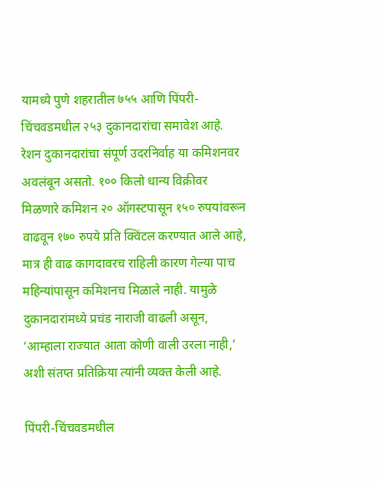यामध्ये पुणे शहरातील ७५५ आणि पिंपरी-चिंचवडमधील २५३ दुकानदारांचा समावेश आहे. रेशन दुकानदारांचा संपूर्ण उदरनिर्वाह या कमिशनवर अवलंबून असतो. १०० किलो धान्य विक्रीवर मिळणारे कमिशन २० ऑगस्टपासून १५० रुपयांवरून वाढवून १७० रुपये प्रति क्विंटल करण्यात आले आहे, मात्र ही वाढ कागदावरच राहिली कारण गेल्या पाच महिन्यांपासून कमिशनच मिळाले नाही. यामुळे दुकानदारांमध्ये प्रचंड नाराजी वाढली असून, ‘आम्हाला राज्यात आता कोणी वाली उरला नाही,’ अशी संतप्त प्रतिक्रिया त्यांनी व्यक्त केली आहे.

पिंपरी-चिंचवडमधील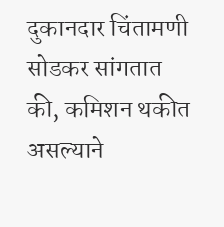दुकानदार चिंतामणी सोडकर सांगतात की, कमिशन थकीत असल्याने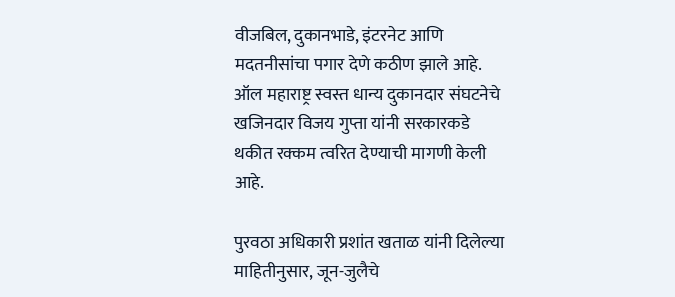वीजबिल, दुकानभाडे, इंटरनेट आणि मदतनीसांचा पगार देणे कठीण झाले आहे. ऑल महाराष्ट्र स्वस्त धान्य दुकानदार संघटनेचे खजिनदार विजय गुप्ता यांनी सरकारकडे थकीत रक्कम त्वरित देण्याची मागणी केली आहे.

पुरवठा अधिकारी प्रशांत खताळ यांनी दिलेल्या माहितीनुसार, जून-जुलैचे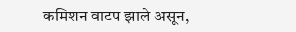कमिशन वाटप झाले असून,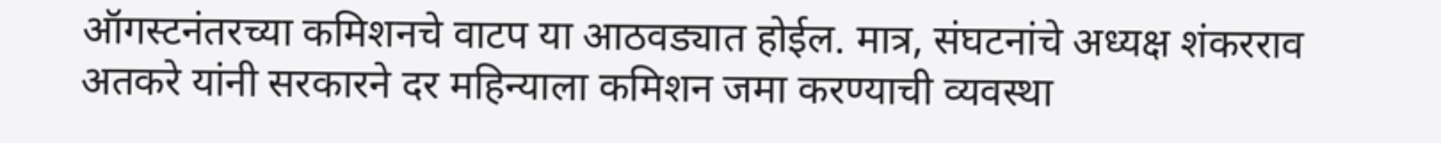ऑगस्टनंतरच्या कमिशनचे वाटप या आठवड्यात होईल. मात्र, संघटनांचे अध्यक्ष शंकरराव अतकरे यांनी सरकारने दर महिन्याला कमिशन जमा करण्याची व्यवस्था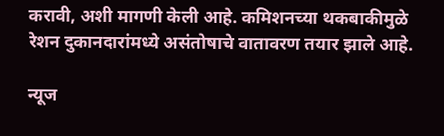करावी, अशी मागणी केली आहे. कमिशनच्या थकबाकीमुळे रेशन दुकानदारांमध्ये असंतोषाचे वातावरण तयार झाले आहे.

न्यूज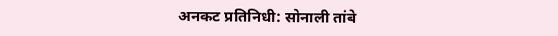अनकट प्रतिनिधी: सोनाली तांबे